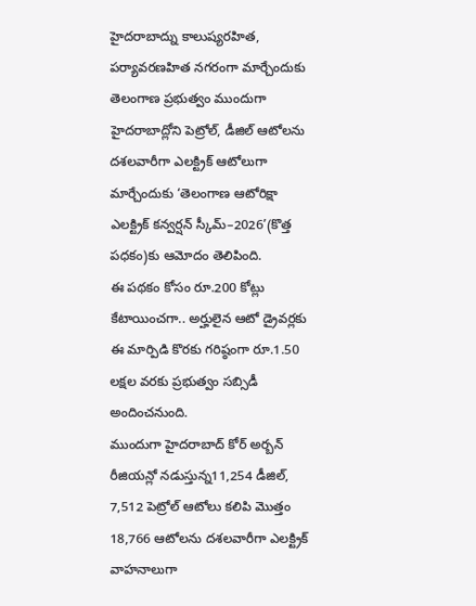హైదరాబాద్ను కాలుష్యరహిత, పర్యావరణహిత నగరంగా మార్చేందుకు తెలంగాణ ప్రభుత్వం ముందుగా హైదరాబాద్లోని పెట్రోల్, డీజిల్ ఆటోలను దశలవారీగా ఎలక్ట్రిక్ ఆటోలుగా మార్చేందుకు ‘తెలంగాణ ఆటోరిక్షా ఎలక్ట్రిక్ కన్వర్షన్ స్కీమ్–2026’(కొత్త పధకం)కు ఆమోదం తెలిపింది.
ఈ పథకం కోసం రూ.200 కోట్లు కేటాయించగా.. అర్హులైన ఆటో డ్రైవర్లకు ఈ మార్పిడి కొరకు గరిష్ఠంగా రూ.1.50 లక్షల వరకు ప్రభుత్వం సబ్సిడీ అందించనుంది.
ముందుగా హైదరాబాద్ కోర్ అర్బన్ రీజియన్లో నడుస్తున్న11,254 డీజిల్, 7,512 పెట్రోల్ ఆటోలు కలిపి మొత్తం 18,766 ఆటోలను దశలవారీగా ఎలక్ట్రిక్ వాహనాలుగా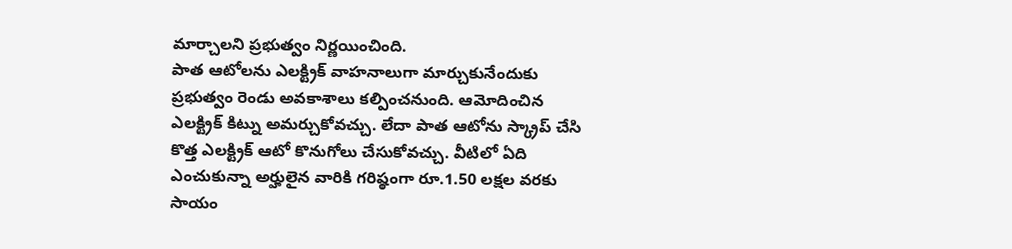మార్చాలని ప్రభుత్వం నిర్ణయించింది.
పాత ఆటోలను ఎలక్ట్రిక్ వాహనాలుగా మార్చుకునేందుకు ప్రభుత్వం రెండు అవకాశాలు కల్పించనుంది. ఆమోదించిన ఎలక్ట్రిక్ కిట్ను అమర్చుకోవచ్చు. లేదా పాత ఆటోను స్క్రాప్ చేసి కొత్త ఎలక్ట్రిక్ ఆటో కొనుగోలు చేసుకోవచ్చు. వీటిలో ఏది ఎంచుకున్నా అర్హులైన వారికి గరిష్ఠంగా రూ.1.50 లక్షల వరకు సాయం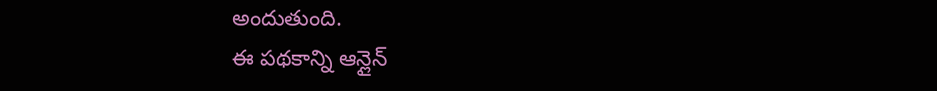అందుతుంది.
ఈ పథకాన్ని ఆన్లైన్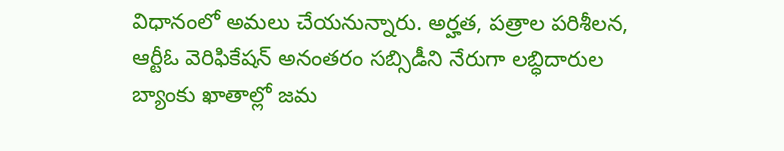విధానంలో అమలు చేయనున్నారు. అర్హత, పత్రాల పరిశీలన, ఆర్టీఓ వెరిఫికేషన్ అనంతరం సబ్సిడీని నేరుగా లబ్ధిదారుల బ్యాంకు ఖాతాల్లో జమ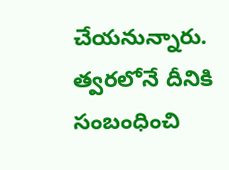చేయనున్నారు. త్వరలోనే దీనికి సంబంధించి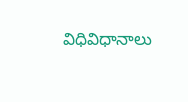విధివిధానాలు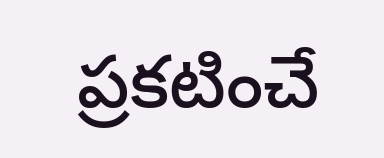ప్రకటించే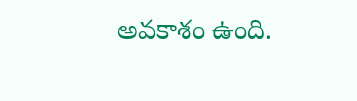అవకాశం ఉంది.